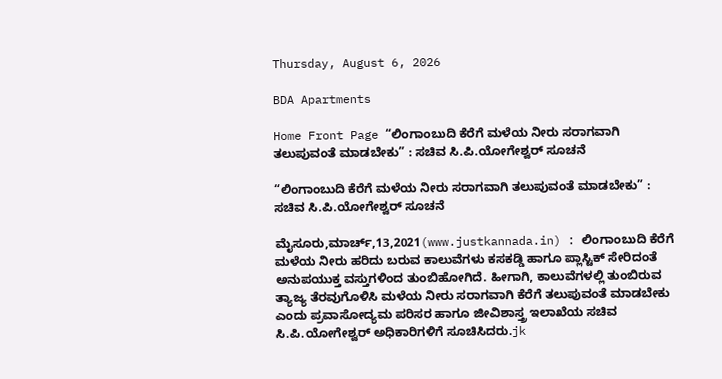Thursday, August 6, 2026

BDA Apartments

Home Front Page “ಲಿಂಗಾಂಬುದಿ ಕೆರೆಗೆ ಮಳೆಯ ನೀರು ಸರಾಗವಾಗಿ ತಲುಪುವಂತೆ ಮಾಡಬೇಕು” : ಸಚಿವ ಸಿ.ಪಿ.ಯೋಗೇಶ್ವರ್ ಸೂಚನೆ

“ಲಿಂಗಾಂಬುದಿ ಕೆರೆಗೆ ಮಳೆಯ ನೀರು ಸರಾಗವಾಗಿ ತಲುಪುವಂತೆ ಮಾಡಬೇಕು” : ಸಚಿವ ಸಿ.ಪಿ.ಯೋಗೇಶ್ವರ್ ಸೂಚನೆ

ಮೈಸೂರು,ಮಾರ್ಚ್,13,2021(www.justkannada.in) : ಲಿಂಗಾಂಬುದಿ ಕೆರೆಗೆ ಮಳೆಯ ನೀರು ಹರಿದು ಬರುವ ಕಾಲುವೆಗಳು ಕಸಕಡ್ಡಿ ಹಾಗೂ ಪ್ಲಾಸ್ಟಿಕ್ ಸೇರಿದಂತೆ ಅನುಪಯುಕ್ತ ವಸ್ತುಗಳಿಂದ ತುಂಬಿಹೋಗಿದೆ. ಹೀಗಾಗಿ, ಕಾಲುವೆಗಳಲ್ಲಿ ತುಂಬಿರುವ ತ್ಯಾಜ್ಯ ತೆರವುಗೊಳಿಸಿ ಮಳೆಯ ನೀರು ಸರಾಗವಾಗಿ ಕೆರೆಗೆ ತಲುಪುವಂತೆ ಮಾಡಬೇಕು ಎಂದು ಪ್ರವಾಸೋದ್ಯಮ ಪರಿಸರ ಹಾಗೂ ಜೀವಿಶಾಸ್ತ್ರ ಇಲಾಖೆಯ ಸಚಿವ ಸಿ.ಪಿ.ಯೋಗೇಶ್ವರ್ ಅಧಿಕಾರಿಗಳಿಗೆ ಸೂಚಿಸಿದರು.jk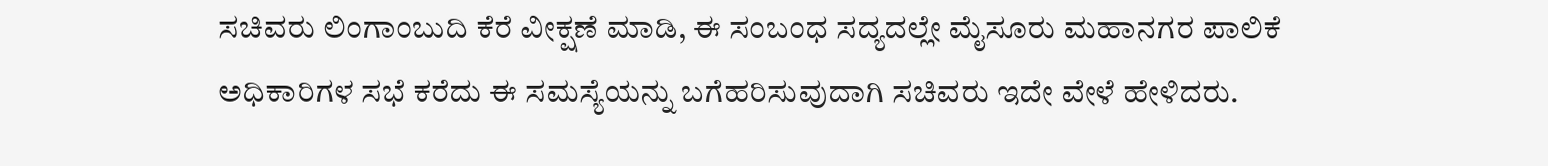ಸಚಿವರು ಲಿಂಗಾಂಬುದಿ ಕೆರೆ ವೀಕ್ಷಣೆ ಮಾಡಿ, ಈ ಸಂಬಂಧ ಸದ್ಯದಲ್ಲೇ ಮೈಸೂರು ಮಹಾನಗರ ಪಾಲಿಕೆ ಅಧಿಕಾರಿಗಳ ಸಭೆ ಕರೆದು ಈ ಸಮಸ್ಯೆಯನ್ನು ಬಗೆಹರಿಸುವುದಾಗಿ ಸಚಿವರು ಇದೇ ವೇಳೆ ಹೇಳಿದರು.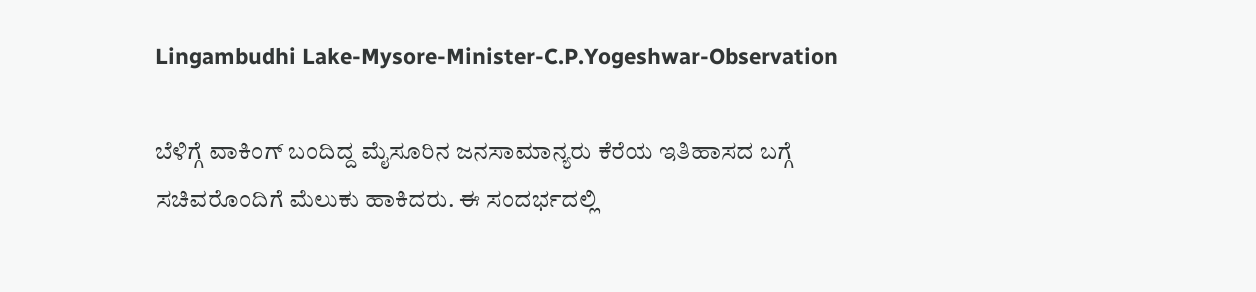Lingambudhi Lake-Mysore-Minister-C.P.Yogeshwar-Observation

ಬೆಳಿಗ್ಗೆ ವಾಕಿಂಗ್ ಬಂದಿದ್ದ ಮೈಸೂರಿನ ಜನಸಾಮಾನ್ಯರು ಕೆರೆಯ ಇತಿಹಾಸದ ಬಗ್ಗೆ ಸಚಿವರೊಂದಿಗೆ ಮೆಲುಕು ಹಾಕಿದರು. ಈ ಸಂದರ್ಭದಲ್ಲಿ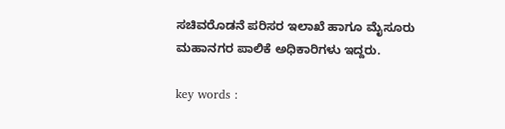ಸಚಿವರೊಡನೆ ಪರಿಸರ ಇಲಾಖೆ ಹಾಗೂ ಮೈಸೂರು ಮಹಾನಗರ ಪಾಲಿಕೆ ಅಧಿಕಾರಿಗಳು ಇದ್ದರು.

key words :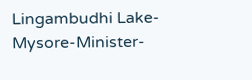Lingambudhi Lake-Mysore-Minister-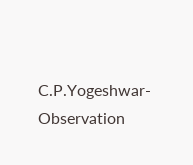C.P.Yogeshwar-Observation